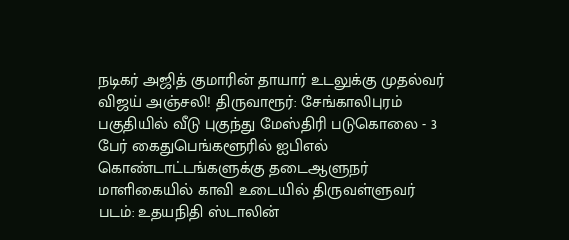நடிகர் அஜித் குமாரின் தாயார் உடலுக்கு முதல்வர் விஜய் அஞ்சலி! திருவாரூர்: சேங்காலிபுரம் பகுதியில் வீடு புகுந்து மேஸ்திரி படுகொலை - 3 பேர் கைதுபெங்களூரில் ஐபிஎல் கொண்டாட்டங்களுக்கு தடைஆளுநர் மாளிகையில் காவி உடையில் திருவள்ளுவர் படம்: உதயநிதி ஸ்டாலின்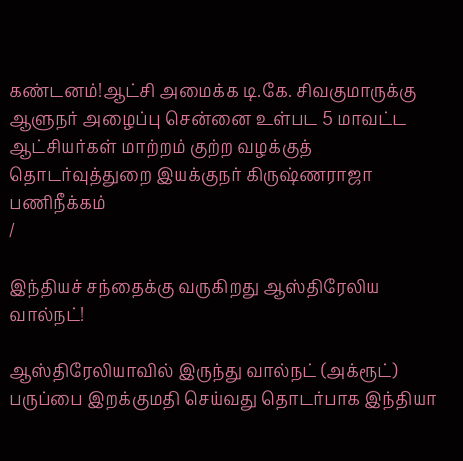கண்டனம்!ஆட்சி அமைக்க டி.கே. சிவகுமாருக்கு ஆளுநர் அழைப்பு சென்னை உள்பட 5 மாவட்ட ஆட்சியர்கள் மாற்றம் குற்ற வழக்குத் தொடர்வுத்துறை இயக்குநர் கிருஷ்ணராஜா பணிநீக்கம்
/

இந்தியச் சந்தைக்கு வருகிறது ஆஸ்திரேலிய வால்நட்!

ஆஸ்திரேலியாவில் இருந்து வால்நட் (அக்ரூட்) பருப்பை இறக்குமதி செய்வது தொடர்பாக இந்தியா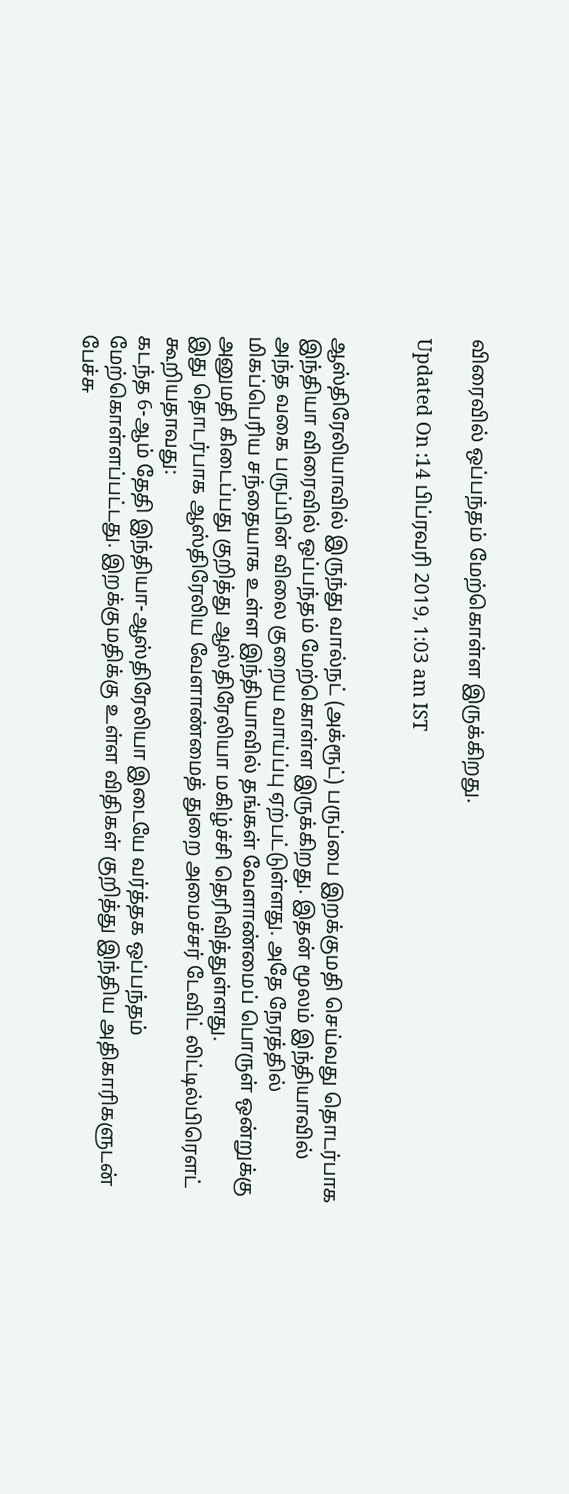விரைவில் ஒப்பந்தம் மேற்கொள்ள இருக்கிறது.

Updated On :14 பிப்ரவரி 2019, 1:03 am IST


ஆஸ்திரேலியாவில் இருந்து வால்நட் (அக்ரூட்) பருப்பை இறக்குமதி செய்வது தொடர்பாக இந்தியா விரைவில் ஒப்பந்தம் மேற்கொள்ள இருக்கிறது. இதன் மூலம் இந்தியாவில் அந்த வகை பருப்பின் விலை குறைய வாய்ப்பு ஏற்பட்டுள்ளது. அதே நேரத்தில் மிகப்பெரிய சந்தையாக உள்ள இந்தியாவில் தங்கள் வேளாண்மைப் பொருள் ஒன்றுக்கு அனுமதி கிடைப்பது குறித்து ஆஸ்திரேலியா மகிழ்ச்சி தெரிவித்துள்ளது.
இது தொடர்பாக ஆஸ்திரேலிய வேளாண்மைத் துறை அமைச்சர் டேவிட் லிட்டில்பிரெளட் கூறியதாவது:
கடந்த 6-ஆம் தேதி இந்தியா-ஆஸ்திரேலியா இடையே வர்த்தக ஒப்பந்தம் மேற்கொள்ளப்பட்டது. இறக்குமதிக்கு உள்ள விதிகள் குறித்து இந்திய அதிகாரிகளுடன் பேச்சு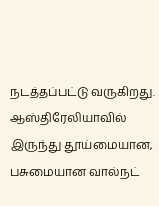நடத்தப்பட்டு வருகிறது. ஆஸ்திரேலியாவில் இருந்து தூய்மையான, பசுமையான வால்நட்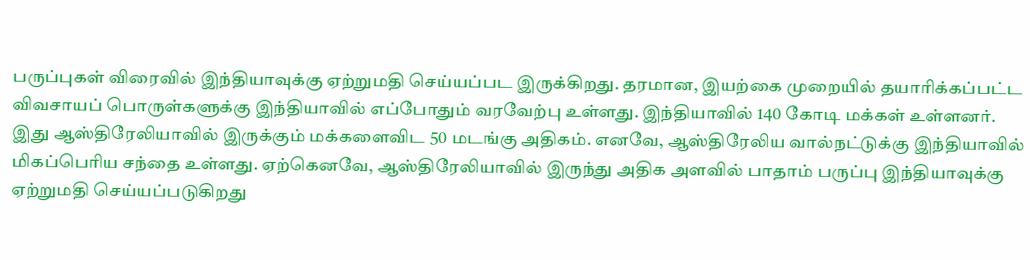பருப்புகள் விரைவில் இந்தியாவுக்கு ஏற்றுமதி செய்யப்பட இருக்கிறது. தரமான, இயற்கை முறையில் தயாரிக்கப்பட்ட விவசாயப் பொருள்களுக்கு இந்தியாவில் எப்போதும் வரவேற்பு உள்ளது. இந்தியாவில் 140 கோடி மக்கள் உள்ளனர். இது ஆஸ்திரேலியாவில் இருக்கும் மக்களைவிட 50 மடங்கு அதிகம். எனவே, ஆஸ்திரேலிய வால்நட்டுக்கு இந்தியாவில் மிகப்பெரிய சந்தை உள்ளது. ஏற்கெனவே, ஆஸ்திரேலியாவில் இருந்து அதிக அளவில் பாதாம் பருப்பு இந்தியாவுக்கு ஏற்றுமதி செய்யப்படுகிறது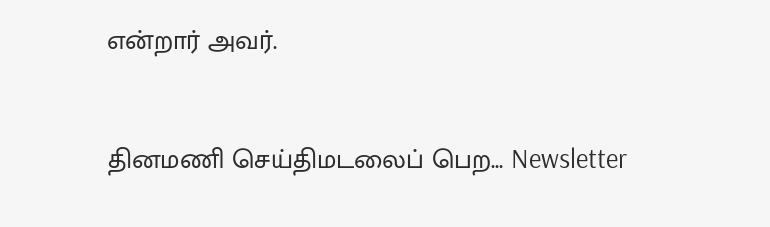என்றார் அவர்.


தினமணி செய்திமடலைப் பெற... Newsletter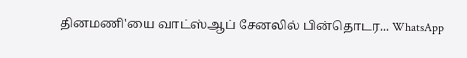தினமணி'யை வாட்ஸ்ஆப் சேனலில் பின்தொடர... WhatsApp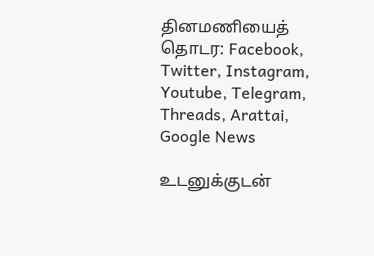தினமணியைத் தொடர: Facebook, Twitter, Instagram, Youtube, Telegram, Threads, Arattai, Google News

உடனுக்குடன்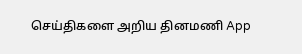செய்திகளை அறிய தினமணி App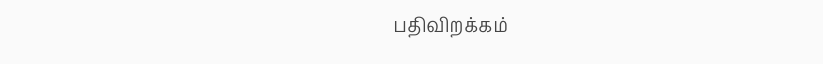பதிவிறக்கம்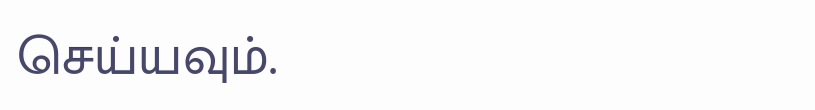செய்யவும்.